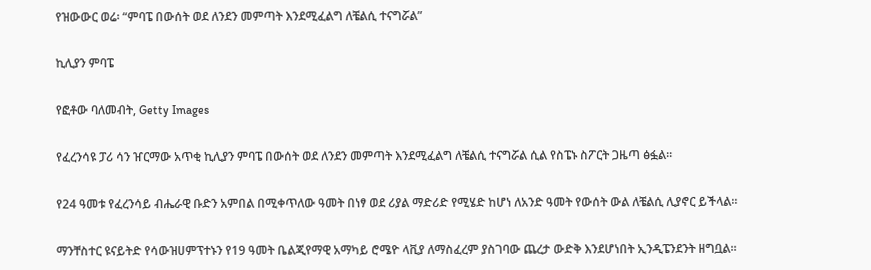የዝውውር ወሬ፡ “ምባፔ በውሰት ወደ ለንደን መምጣት እንደሚፈልግ ለቼልሲ ተናግሯል”

ኪሊያን ምባፔ

የፎቶው ባለመብት, Getty Images

የፈረንሳዩ ፓሪ ሳን ዠርማው አጥቂ ኪሊያን ምባፔ በውሰት ወደ ለንደን መምጣት እንደሚፈልግ ለቼልሲ ተናግሯል ሲል የስፔኑ ስፖርት ጋዜጣ ፅፏል።

የ24 ዓመቱ የፈረንሳይ ብሔራዊ ቡድን አምበል በሚቀጥለው ዓመት በነፃ ወደ ሪያል ማድሪድ የሚሄድ ከሆነ ለአንድ ዓመት የውሰት ውል ለቼልሲ ሊያኖር ይችላል።

ማንቸስተር ዩናይትድ የሳውዝሀምፕተኑን የ19 ዓመት ቤልጂየማዊ አማካይ ሮሜዮ ላቪያ ለማስፈረም ያስገባው ጨረታ ውድቅ እንደሆነበት ኢንዲፔንደንት ዘግቧል።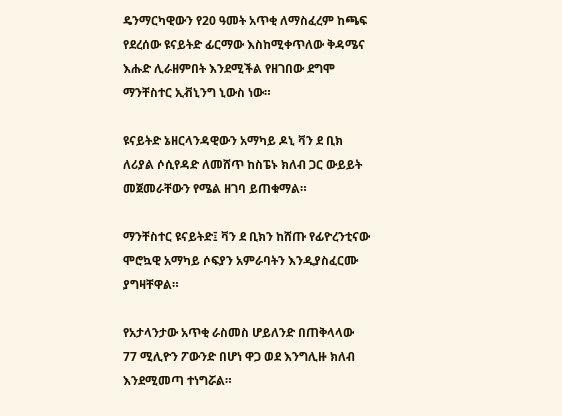ዴንማርካዊውን የ20 ዓመት አጥቂ ለማስፈረም ከጫፍ የደረሰው ዩናይትድ ፊርማው እስከሚቀጥለው ቅዳሜና እሑድ ሊራዘምበት እንደሚችል የዘገበው ደግሞ ማንቸስተር ኢቭኒንግ ኒውስ ነው።

ዩናይትድ ኔዘርላንዳዊውን አማካይ ዶኒ ቫን ደ ቢክ ለሪያል ሶሲየዳድ ለመሸጥ ከስፔኑ ክለብ ጋር ውይይት መጀመራቸውን የሜል ዘገባ ይጠቁማል።

ማንቸስተር ዩናይትድ፤ ቫን ደ ቢክን ከሸጡ የፊዮረንቲናው ሞሮኳዊ አማካይ ሶፍያን አምራባትን እንዲያስፈርሙ ያግዛቸዋል።

የአታላንታው አጥቂ ራስመስ ሆይለንድ በጠቅላላው 77 ሚሊዮን ፖውንድ በሆነ ዋጋ ወደ እንግሊዙ ክለብ እንደሚመጣ ተነግሯል።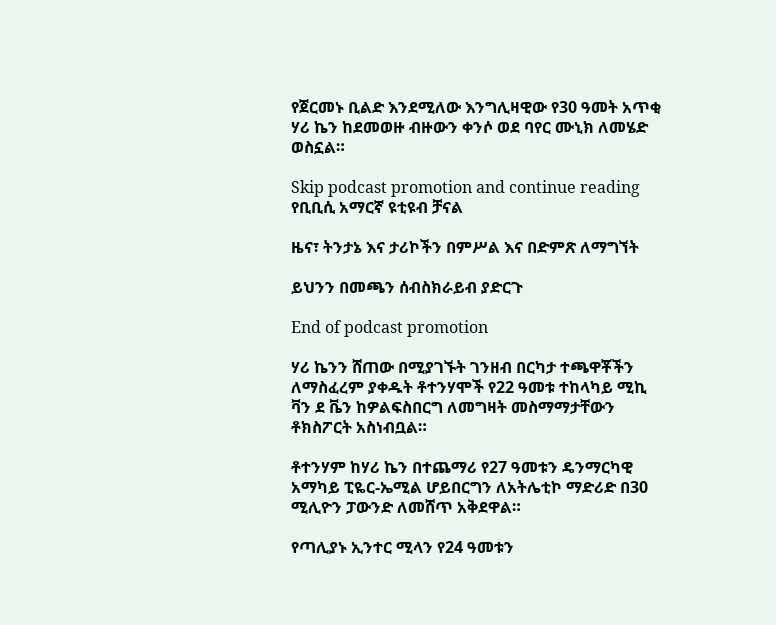የጀርመኑ ቢልድ እንደሚለው እንግሊዛዊው የ30 ዓመት አጥቂ ሃሪ ኬን ከደመወዙ ብዙውን ቀንሶ ወደ ባየር ሙኒክ ለመሄድ ወስኗል።

Skip podcast promotion and continue reading
የቢቢሲ አማርኛ ዩቲዩብ ቻናል

ዜና፣ ትንታኔ እና ታሪኮችን በምሥል እና በድምጽ ለማግኘት

ይህንን በመጫን ሰብስክራይብ ያድርጉ

End of podcast promotion

ሃሪ ኬንን ሸጠው በሚያገኙት ገንዘብ በርካታ ተጫዋቾችን ለማስፈረም ያቀዱት ቶተንሃሞች የ22 ዓመቱ ተከላካይ ሚኪ ቫን ደ ቬን ከዎልፍስበርግ ለመግዛት መስማማታቸውን ቶክስፖርት አስነብቧል።

ቶተንሃም ከሃሪ ኬን በተጨማሪ የ27 ዓመቱን ዴንማርካዊ አማካይ ፒዬር-ኤሚል ሆይበርግን ለአትሌቲኮ ማድሪድ በ30 ሚሊዮን ፓውንድ ለመሸጥ አቅደዋል።

የጣሊያኑ ኢንተር ሚላን የ24 ዓመቱን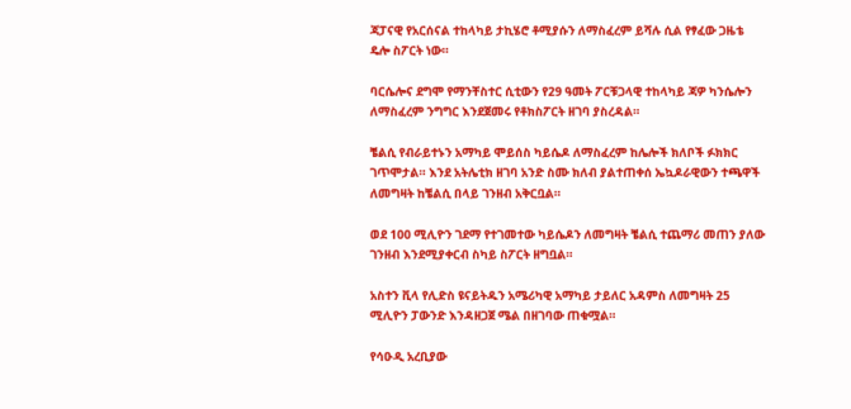ጃፓናዊ የአርሰናል ተከላካይ ታኪሄሮ ቶሚያሱን ለማስፈረም ይሻሉ ሲል የፃፈው ጋዜቴ ዴሎ ስፖርት ነው።

ባርሴሎና ደግሞ የማንቸስተር ሲቲውን የ29 ዓመት ፖርቹጋላዊ ተከላካይ ጃዎ ካንሴሎን ለማስፈረም ንግግር እንደጀመሩ የቶክስፖርት ዘገባ ያስረዳል።

ቼልሲ የብራይተኑን አማካይ ሞይሰስ ካይሴዶ ለማስፈረም ከሌሎች ክለቦች ፉክክር ገጥሞታል። እንደ አትሌቲክ ዘገባ አንድ ስሙ ክለብ ያልተጠቀሰ ኤኳዶራዊውን ተጫዋች ለመግዛት ከቼልሲ በላይ ገንዘብ አቅርቧል።

ወደ 100 ሚሊዮን ገደማ የተገመተው ካይሴዶን ለመግዛት ቼልሲ ተጨማሪ መጠን ያለው ገንዘብ እንደሚያቀርብ ስካይ ስፖርት ዘግቧል።

አስተን ቪላ የሊድስ ዩናይትዱን አሜሪካዊ አማካይ ታይለር አዳምስ ለመግዛት 25 ሚሊዮን ፓውንድ እንዳዘጋጀ ሜል በዘገባው ጠቁሟል።

የሳዑዲ አረቢያው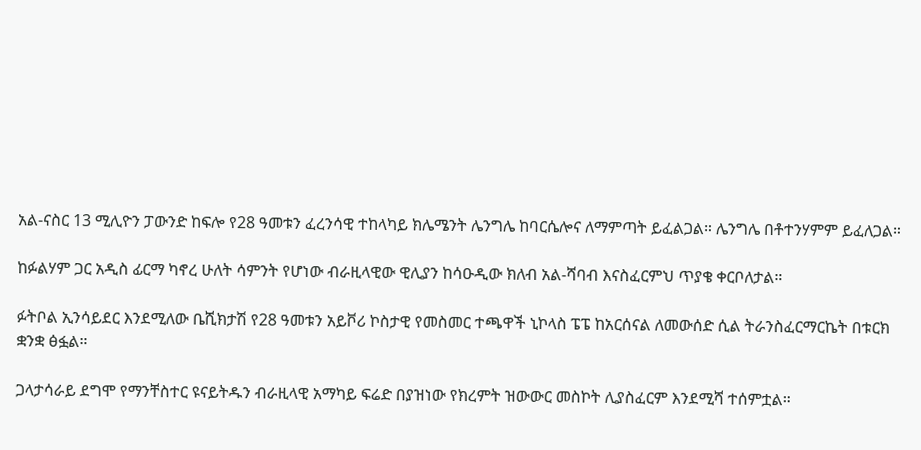አል-ናስር 13 ሚሊዮን ፓውንድ ከፍሎ የ28 ዓመቱን ፈረንሳዊ ተከላካይ ክሌሜንት ሌንግሌ ከባርሴሎና ለማምጣት ይፈልጋል። ሌንግሌ በቶተንሃምም ይፈለጋል።

ከፉልሃም ጋር አዲስ ፊርማ ካኖረ ሁለት ሳምንት የሆነው ብራዚላዊው ዊሊያን ከሳዑዲው ክለብ አል-ሻባብ እናስፈርምህ ጥያቄ ቀርቦለታል።

ፉትቦል ኢንሳይደር እንደሚለው ቤሺክታሽ የ28 ዓመቱን አይቮሪ ኮስታዊ የመስመር ተጫዋች ኒኮላስ ፔፔ ከአርሰናል ለመውሰድ ሲል ትራንስፈርማርኬት በቱርክ ቋንቋ ፅፏል።

ጋላታሳራይ ደግሞ የማንቸስተር ዩናይትዱን ብራዚላዊ አማካይ ፍሬድ በያዝነው የክረምት ዝውውር መስኮት ሊያስፈርም እንደሚሻ ተሰምቷል።